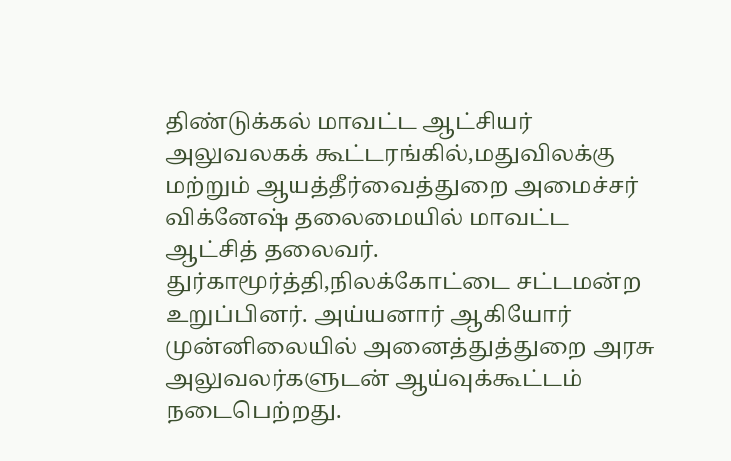திண்டுக்கல் மாவட்ட ஆட்சியர் அலுவலகக் கூட்டரங்கில்,மதுவிலக்கு மற்றும் ஆயத்தீர்வைத்துறை அமைச்சர் விக்னேஷ் தலைமையில் மாவட்ட ஆட்சித் தலைவர். துர்காமூர்த்தி,நிலக்கோட்டை சட்டமன்ற உறுப்பினர். அய்யனார் ஆகியோர் முன்னிலையில் அனைத்துத்துறை அரசு அலுவலர்களுடன் ஆய்வுக்கூட்டம் நடைபெற்றது.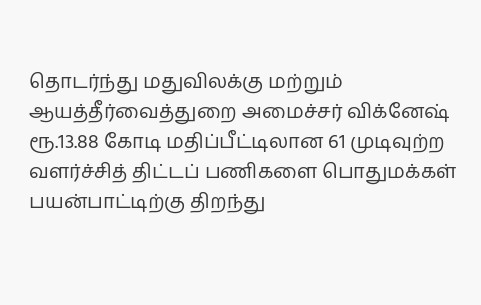தொடர்ந்து மதுவிலக்கு மற்றும் ஆயத்தீர்வைத்துறை அமைச்சர் விக்னேஷ் ரூ.13.88 கோடி மதிப்பீட்டிலான 61 முடிவுற்ற வளர்ச்சித் திட்டப் பணிகளை பொதுமக்கள் பயன்பாட்டிற்கு திறந்து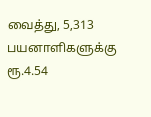வைத்து, 5,313 பயனாளிகளுக்கு ரூ.4.54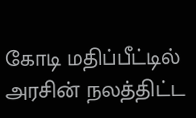கோடி மதிப்பீட்டில் அரசின் நலத்திட்ட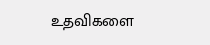உதவிகளை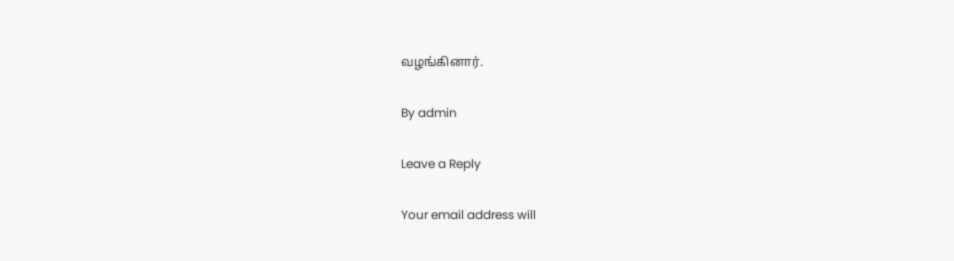வழங்கினார்.

By admin

Leave a Reply

Your email address will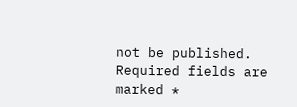not be published. Required fields are marked *